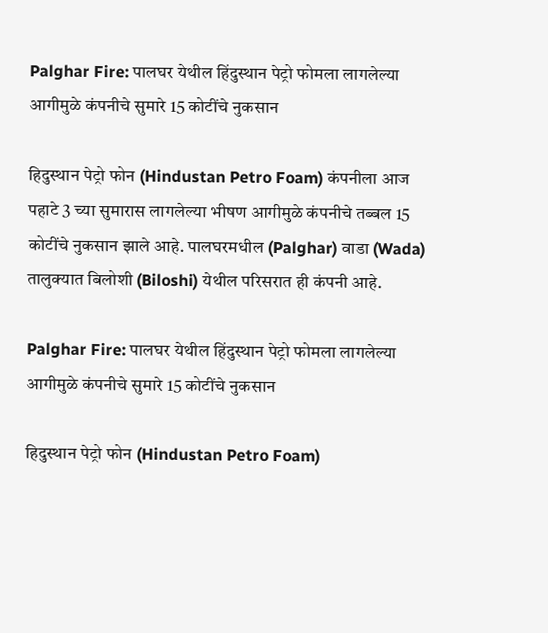Palghar Fire: पालघर येथील हिंदुस्थान पेट्रो फोमला लागलेल्या आगीमुळे कंपनीचे सुमारे 15 कोटींचे नुकसान

हिदुस्थान पेट्रो फोन (Hindustan Petro Foam) कंपनीला आज पहाटे 3 च्या सुमारास लागलेल्या भीषण आगीमुळे कंपनीचे तब्बल 15 कोटींचे नुकसान झाले आहे. पालघरमधील (Palghar) वाडा (Wada) तालुक्यात बिलोशी (Biloshi) येथील परिसरात ही कंपनी आहे.

Palghar Fire: पालघर येथील हिंदुस्थान पेट्रो फोमला लागलेल्या आगीमुळे कंपनीचे सुमारे 15 कोटींचे नुकसान

हिदुस्थान पेट्रो फोन (Hindustan Petro Foam)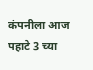कंपनीला आज पहाटे 3 च्या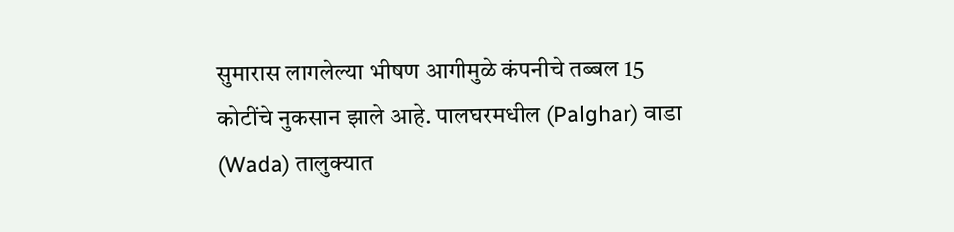सुमारास लागलेल्या भीषण आगीमुळे कंपनीचे तब्बल 15 कोटींचे नुकसान झाले आहे. पालघरमधील (Palghar) वाडा (Wada) तालुक्यात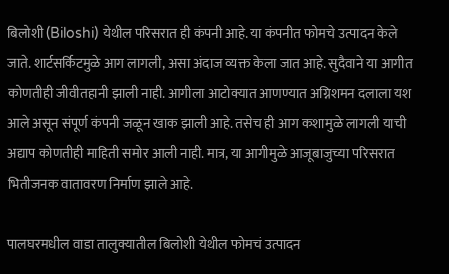बिलोशी (Biloshi) येथील परिसरात ही कंपनी आहे. या कंपनीत फोमचे उत्पादन केले जाते. शार्टसर्किटमुळे आग लागली, असा अंदाज व्यक्त केला जात आहे. सुदैवाने या आगीत कोणतीही जीवीतहानी झाली नाही. आगीला आटोक्यात आणण्यात अग्निशमन दलाला यश आले असून संपूर्ण कंपनी जळून खाक झाली आहे. तसेच ही आग कशामुळे लागली याची अद्याप कोणतीही माहिती समोर आली नाही. मात्र, या आगीमुळे आजूबाजुच्या परिसरात भितीजनक वातावरण निर्माण झाले आहे.

पालघरमधील वाडा तालुक्यातील बिलोशी येथील फोमचं उत्पादन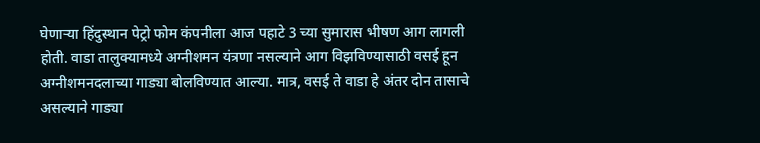घेणाऱ्या हिंदुस्थान पेट्रो फोम कंपनीला आज पहाटे 3 च्या सुमारास भीषण आग लागली होती. वाडा तालुक्यामध्ये अग्नीशमन यंत्रणा नसल्याने आग विझविण्यासाठी वसई हून अग्नीशमनदलाच्या गाड्या बोलविण्यात आल्या. मात्र, वसई ते वाडा हे अंतर दोन तासाचे असल्याने गाड्या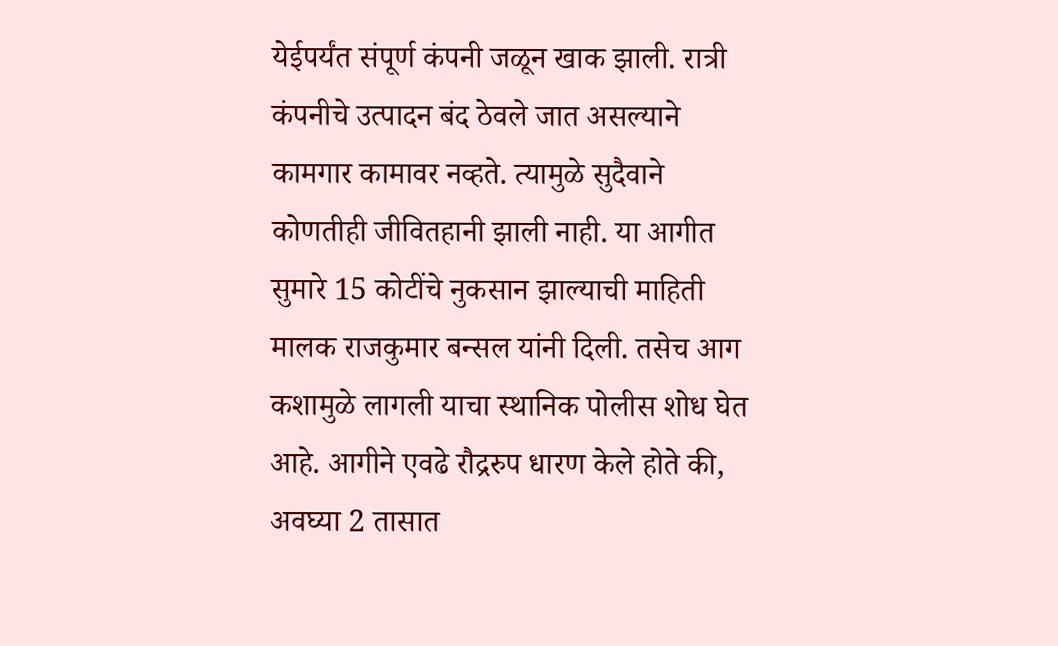येईपर्यंत संपूर्ण कंपनी जळून खाक झाली. रात्री कंपनीचे उत्पादन बंद ठेवले जात असल्याने कामगार कामावर नव्हते. त्यामुळे सुदैवाने कोणतीही जीवितहानी झाली नाही. या आगीत सुमारे 15 कोटींचे नुकसान झाल्याची माहिती मालक राजकुमार बन्सल यांनी दिली. तसेच आग कशामुळे लागली याचा स्थानिक पोलीस शोध घेत आहे. आगीने एवढे रौद्ररुप धारण केले होते की, अवघ्या 2 तासात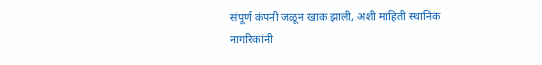संपूर्ण कंपनी जळून खाक झाली, अशी माहिती स्थानिक नागरिकांनी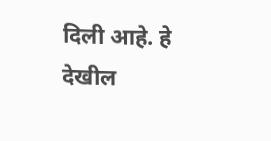दिली आहे. हे देखील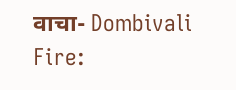वाचा- Dombivali Fire: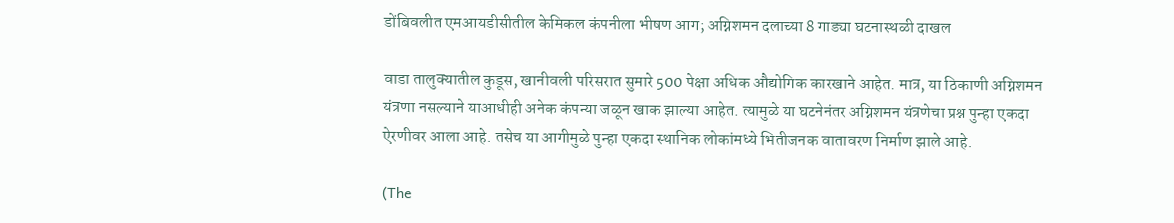डोंबिवलीत एमआयडीसीतील केमिकल कंपनीला भीषण आग; अग्निशमन दलाच्या 8 गाड्या घटनास्थळी दाखल

वाडा तालुक्यातील कुडूस, खानीवली परिसरात सुमारे 500 पेक्षा अधिक औद्योगिक कारखाने आहेत. मात्र, या ठिकाणी अग्निशमन यंत्रणा नसल्याने याआधीही अनेक कंपन्या जळून खाक झाल्या आहेत. त्यामुळे या घटनेनंतर अग्निशमन यंत्रणेचा प्रश्न पुन्हा एकदा ऐरणीवर आला आहे. तसेच या आगीमुळे पुन्हा एकदा स्थानिक लोकांमध्ये भितीजनक वातावरण निर्माण झाले आहे.

(The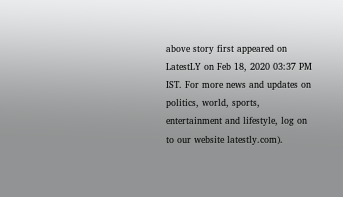above story first appeared on LatestLY on Feb 18, 2020 03:37 PM IST. For more news and updates on politics, world, sports, entertainment and lifestyle, log on to our website latestly.com).